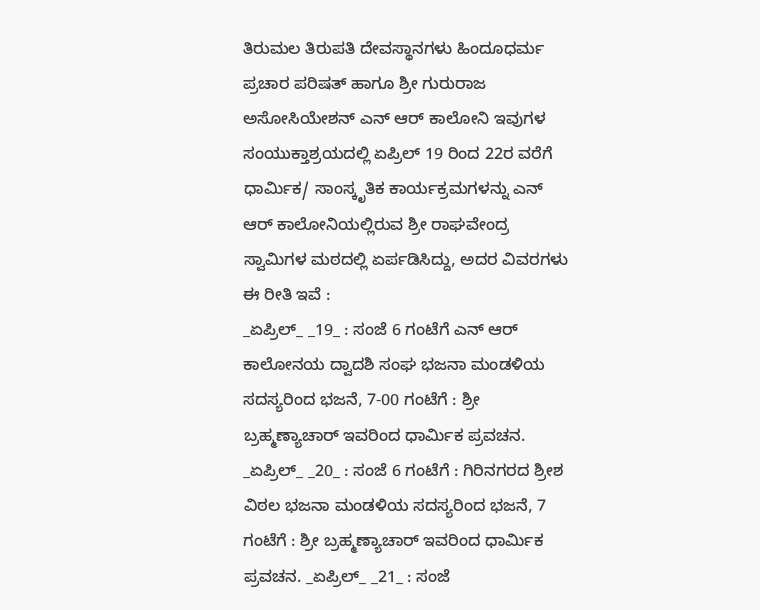ತಿರುಮಲ ತಿರುಪತಿ ದೇವಸ್ಥಾನಗಳು ಹಿಂದೂಧರ್ಮ ಪ್ರಚಾರ ಪರಿಷತ್ ಹಾಗೂ ಶ್ರೀ ಗುರುರಾಜ ಅಸೋಸಿಯೇಶನ್ ಎನ್ ಆರ್ ಕಾಲೋನಿ ಇವುಗಳ ಸಂಯುಕ್ತಾಶ್ರಯದಲ್ಲಿ ಏಪ್ರಿಲ್ 19 ರಿಂದ 22ರ ವರೆಗೆ ಧಾರ್ಮಿಕ/ ಸಾಂಸ್ಕೃತಿಕ ಕಾರ್ಯಕ್ರಮಗಳನ್ನು ಎನ್ ಆರ್ ಕಾಲೋನಿಯಲ್ಲಿರುವ ಶ್ರೀ ರಾಘವೇಂದ್ರ ಸ್ವಾಮಿಗಳ ಮಠದಲ್ಲಿ ಏರ್ಪಡಿಸಿದ್ದು, ಅದರ ವಿವರಗಳು ಈ ರೀತಿ ಇವೆ :
_ಏಪ್ರಿಲ್_ _19_ : ಸಂಜೆ 6 ಗಂಟೆಗೆ ಎನ್ ಆರ್ ಕಾಲೋನಯ ದ್ವಾದಶಿ ಸಂಘ ಭಜನಾ ಮಂಡಳಿಯ ಸದಸ್ಯರಿಂದ ಭಜನೆ, 7-00 ಗಂಟೆಗೆ : ಶ್ರೀ ಬ್ರಹ್ಮಣ್ಯಾಚಾರ್ ಇವರಿಂದ ಧಾರ್ಮಿಕ ಪ್ರವಚನ. _ಏಪ್ರಿಲ್_ _20_ : ಸಂಜೆ 6 ಗಂಟೆಗೆ : ಗಿರಿನಗರದ ಶ್ರೀಶ ವಿಠಲ ಭಜನಾ ಮಂಡಳಿಯ ಸದಸ್ಯರಿಂದ ಭಜನೆ, 7 ಗಂಟೆಗೆ : ಶ್ರೀ ಬ್ರಹ್ಮಣ್ಯಾಚಾರ್ ಇವರಿಂದ ಧಾರ್ಮಿಕ ಪ್ರವಚನ. _ಏಪ್ರಿಲ್_ _21_ : ಸಂಜೆ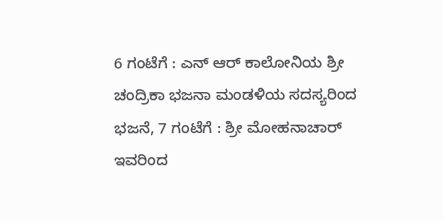6 ಗಂಟೆಗೆ : ಎನ್ ಆರ್ ಕಾಲೋನಿಯ ಶ್ರೀ ಚಂದ್ರಿಕಾ ಭಜನಾ ಮಂಡಳಿಯ ಸದಸ್ಯರಿಂದ ಭಜನೆ, 7 ಗಂಟೆಗೆ : ಶ್ರೀ ಮೋಹನಾಚಾರ್ ಇವರಿಂದ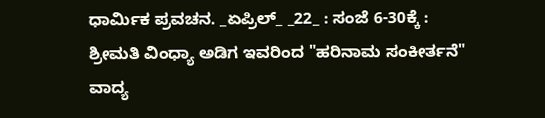ಧಾರ್ಮಿಕ ಪ್ರವಚನ. _ಏಪ್ರಿಲ್_ _22_ : ಸಂಜೆ 6-30ಕ್ಕೆ : ಶ್ರೀಮತಿ ವಿಂಧ್ಯಾ ಅಡಿಗ ಇವರಿಂದ "ಹರಿನಾಮ ಸಂಕೀರ್ತನೆ" ವಾದ್ಯ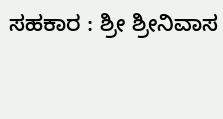ಸಹಕಾರ : ಶ್ರೀ ಶ್ರೀನಿವಾಸ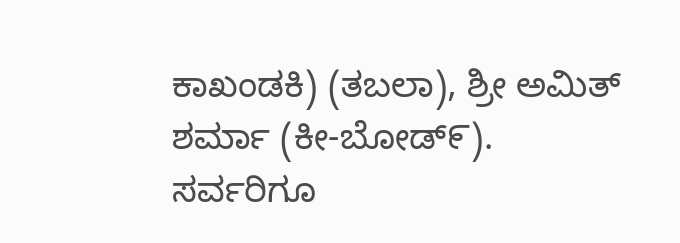ಕಾಖಂಡಕಿ) (ತಬಲಾ), ಶ್ರೀ ಅಮಿತ್ ಶರ್ಮಾ (ಕೀ-ಬೋಡ್೯).
ಸರ್ವರಿಗೂ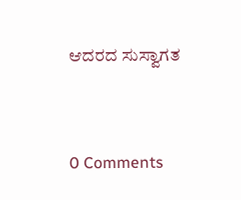ಆದರದ ಸುಸ್ವಾಗತ



0 Comments